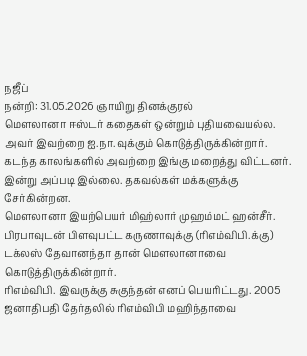நஜீப்
நன்றி: 31.05.2026 ஞாயிறு தினக்குரல்
மௌலானா ஈஸ்டர் கதைகள் ஒன்றும் புதியவையல்ல. அவர் இவற்றை ஐ.நா.வுக்கும் கொடுத்திருக்கின்றார். கடந்த காலங்களில் அவற்றை இங்கு மறைத்து விட்டனர். இன்று அப்படி இல்லை. தகவல்கள் மக்களுக்கு சேர்கின்றன.
மௌலானா இயற்பெயர் மிஹ்லார் முஹம்மட் ஹன்சீர். பிரபாவுடன் பிளவுபட்ட கருணாவுக்கு (ரிஎம்விபி.க்கு) டக்லஸ் தேவானந்தா தான் மௌலானாவை கொடுத்திருக்கின்றார்.
ரிஎம்விபி. இவருக்கு சுகுந்தன் எனப் பெயரிட்டது. 2005 ஜனாதிபதி தேர்தலில் ரிஎம்விபி மஹிந்தாவை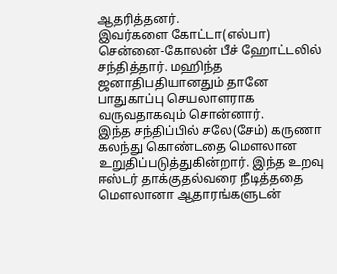ஆதரித்தனர்.
இவர்களை கோட்டா(எல்பா) சென்னை-கோலன் பீச் ஹோட்டலில் சந்தித்தார். மஹிந்த ஜனாதிபதியானதும் தானே பாதுகாப்பு செயலாளராக வருவதாகவும் சொன்னார்.
இந்த சந்திப்பில் சலே(சேம்) கருணா கலந்து கொண்டதை மௌலான உறுதிப்படுத்துகின்றார். இந்த உறவு ஈஸ்டர் தாக்குதல்வரை நீடித்ததை மௌலானா ஆதாரங்களுடன்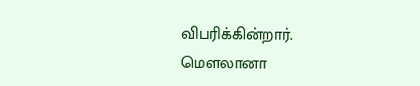விபரிக்கின்றார்.
மௌலானா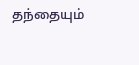தந்தையும்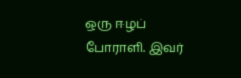ஒரு ஈழப் போராளி. இவர்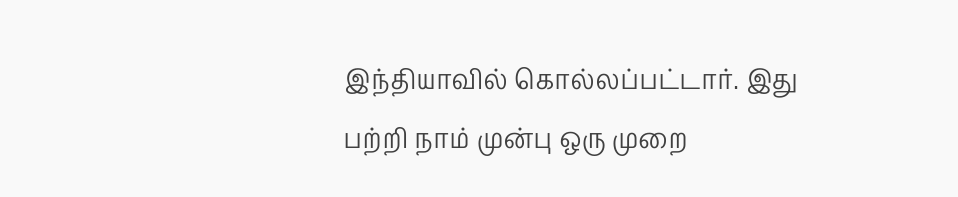இந்தியாவில் கொல்லப்பட்டார். இது பற்றி நாம் முன்பு ஒரு முறை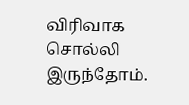விரிவாக சொல்லி இருந்தோம்.